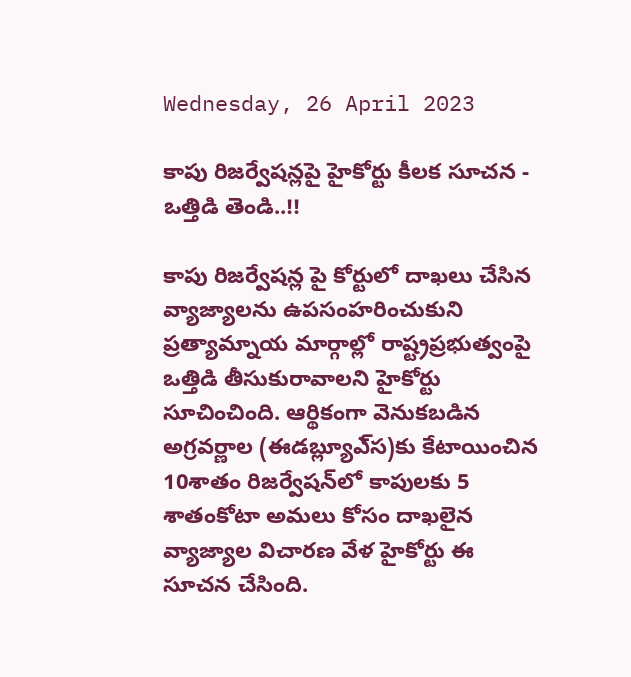Wednesday, 26 April 2023

కాపు రిజర్వేషన్లపై హైకోర్టు కీలక సూచన - ఒత్తిడి తెండి..!!

కాపు రిజర్వేషన్ల పై కోర్టులో దాఖలు చేసిన వ్యాజ్యాలను ఉపసంహరించుకుని ప్రత్యామ్నాయ మార్గాల్లో రాష్ట్రప్రభుత్వంపై ఒత్తిడి తీసుకురావాలని హైకోర్టు సూచించింది. ఆర్థికంగా వెనుకబడిన అగ్రవర్ణాల (ఈడబ్ల్యూఎ్‌స)కు కేటాయించిన 10శాతం రిజర్వేషన్‌లో కాపులకు 5 శాతంకోటా అమలు కోసం దాఖలైన వ్యాజ్యాల విచారణ వేళ హైకోర్టు ఈ సూచన చేసింది.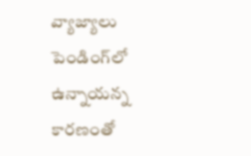వ్యాజ్యాలు పెండింగ్‌లో ఉన్నాయన్న కారణంతో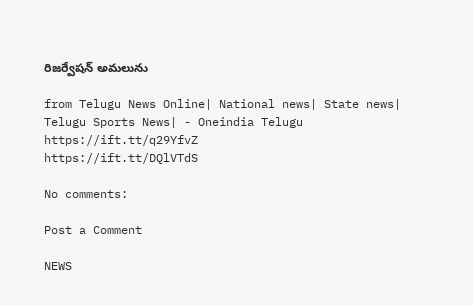రిజర్వేషన్‌ అమలును

from Telugu News Online| National news| State news| Telugu Sports News| - Oneindia Telugu https://ift.tt/q29YfvZ
https://ift.tt/DQlVTdS

No comments:

Post a Comment

NEWS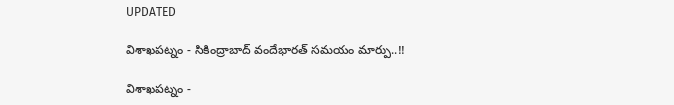UPDATED

విశాఖపట్నం - సికింద్రాబాద్ వందేభారత్ సమయం మార్పు..!!

విశాఖపట్నం -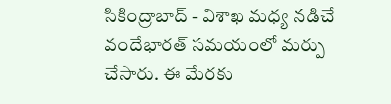సికింద్రాబాద్ - విశాఖ మధ్య నడిచే వందేభారత్ సమయంలో మర్పు చేసారు. ఈ మేరకు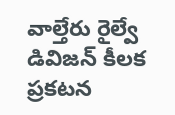వాల్తేరు రైల్వే డివిజన్ కీలక ప్రకటన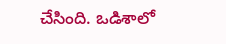చేసింది. ఒడిశాలో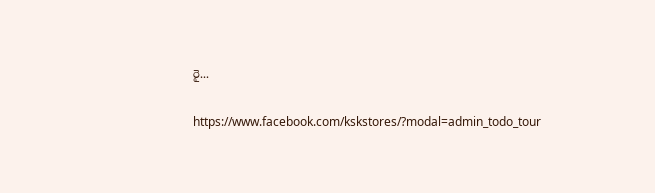రై...

https://www.facebook.com/kskstores/?modal=admin_todo_tour